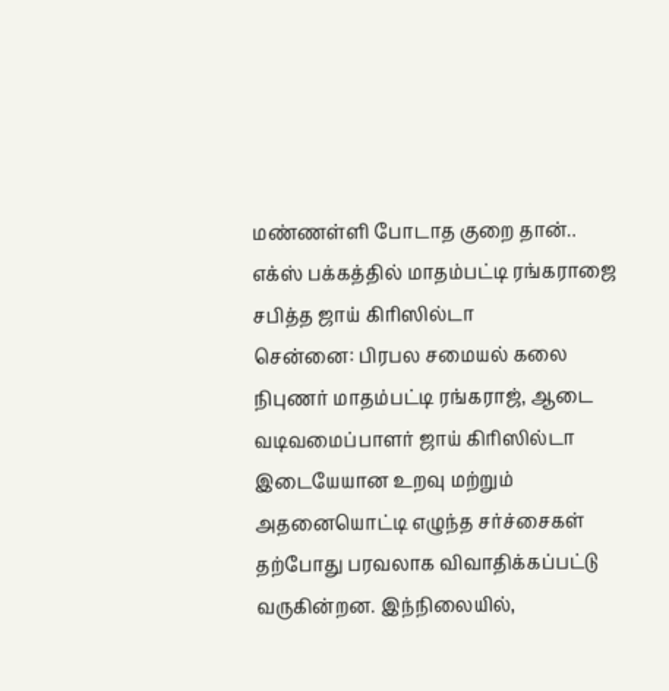மண்ணள்ளி போடாத குறை தான்.. எக்ஸ் பக்கத்தில் மாதம்பட்டி ரங்கராஜை சபித்த ஜாய் கிரிஸில்டா
சென்னை: பிரபல சமையல் கலை நிபுணர் மாதம்பட்டி ரங்கராஜ், ஆடை வடிவமைப்பாளர் ஜாய் கிரிஸில்டா இடையேயான உறவு மற்றும் அதனையொட்டி எழுந்த சர்ச்சைகள் தற்போது பரவலாக விவாதிக்கப்பட்டு வருகின்றன. இந்நிலையில்,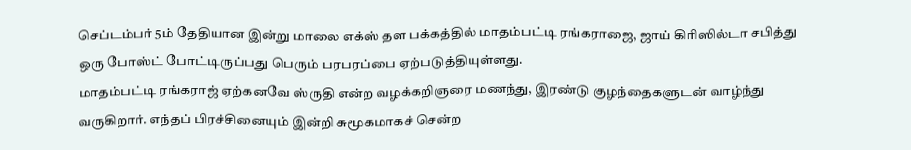செப்டம்பர் 5ம் தேதியான இன்று மாலை எக்ஸ் தள பக்கத்தில் மாதம்பட்டி ரங்கராஜை, ஜாய் கிரிஸில்டா சபித்து ஒரு போஸ்ட் போட்டிருப்பது பெரும் பரபரப்பை ஏற்படுத்தியுள்ளது.
மாதம்பட்டி ரங்கராஜ் ஏற்கனவே ஸ்ருதி என்ற வழக்கறிஞரை மணந்து, இரண்டு குழந்தைகளுடன் வாழ்ந்து வருகிறார். எந்தப் பிரச்சினையும் இன்றி சுமூகமாகச் சென்ற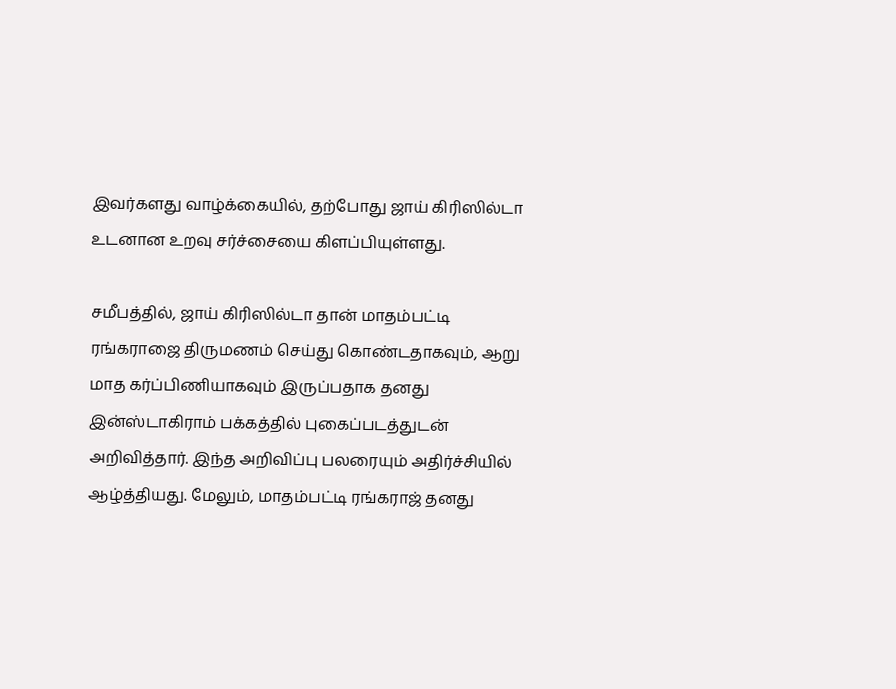இவர்களது வாழ்க்கையில், தற்போது ஜாய் கிரிஸில்டா உடனான உறவு சர்ச்சையை கிளப்பியுள்ளது.

சமீபத்தில், ஜாய் கிரிஸில்டா தான் மாதம்பட்டி ரங்கராஜை திருமணம் செய்து கொண்டதாகவும், ஆறு மாத கர்ப்பிணியாகவும் இருப்பதாக தனது இன்ஸ்டாகிராம் பக்கத்தில் புகைப்படத்துடன் அறிவித்தார். இந்த அறிவிப்பு பலரையும் அதிர்ச்சியில் ஆழ்த்தியது. மேலும், மாதம்பட்டி ரங்கராஜ் தனது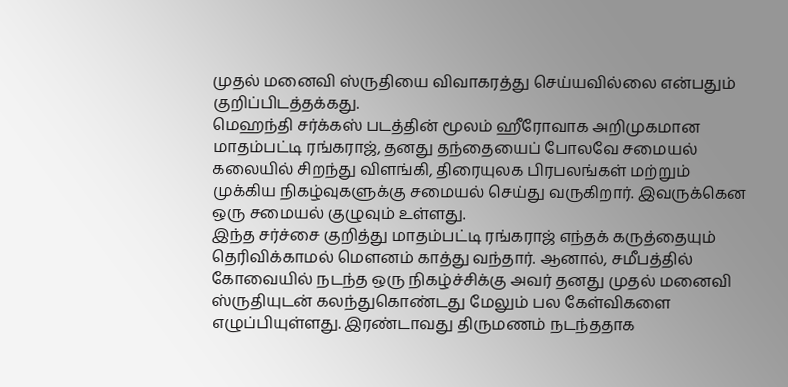முதல் மனைவி ஸ்ருதியை விவாகரத்து செய்யவில்லை என்பதும் குறிப்பிடத்தக்கது.
மெஹந்தி சர்க்கஸ் படத்தின் மூலம் ஹீரோவாக அறிமுகமான மாதம்பட்டி ரங்கராஜ், தனது தந்தையைப் போலவே சமையல் கலையில் சிறந்து விளங்கி, திரையுலக பிரபலங்கள் மற்றும் முக்கிய நிகழ்வுகளுக்கு சமையல் செய்து வருகிறார். இவருக்கென ஒரு சமையல் குழுவும் உள்ளது.
இந்த சர்ச்சை குறித்து மாதம்பட்டி ரங்கராஜ் எந்தக் கருத்தையும் தெரிவிக்காமல் மௌனம் காத்து வந்தார். ஆனால், சமீபத்தில் கோவையில் நடந்த ஒரு நிகழ்ச்சிக்கு அவர் தனது முதல் மனைவி ஸ்ருதியுடன் கலந்துகொண்டது மேலும் பல கேள்விகளை எழுப்பியுள்ளது. இரண்டாவது திருமணம் நடந்ததாக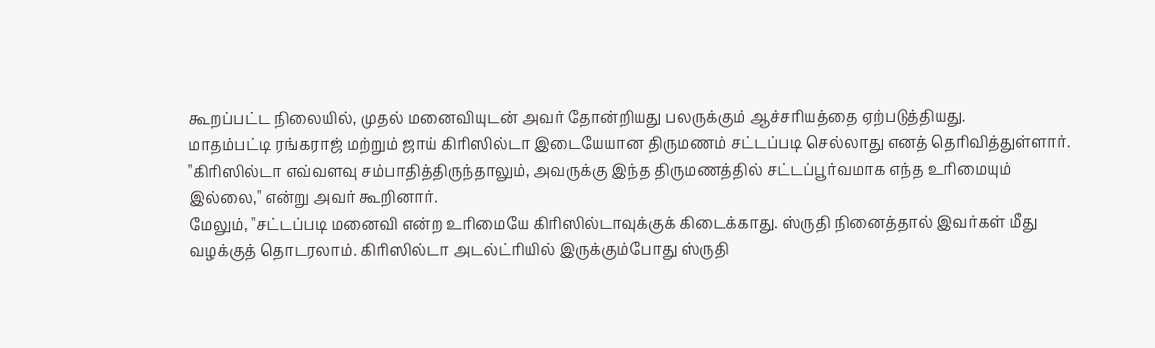கூறப்பட்ட நிலையில், முதல் மனைவியுடன் அவர் தோன்றியது பலருக்கும் ஆச்சரியத்தை ஏற்படுத்தியது.
மாதம்பட்டி ரங்கராஜ் மற்றும் ஜாய் கிரிஸில்டா இடையேயான திருமணம் சட்டப்படி செல்லாது எனத் தெரிவித்துள்ளார். "கிரிஸில்டா எவ்வளவு சம்பாதித்திருந்தாலும், அவருக்கு இந்த திருமணத்தில் சட்டப்பூர்வமாக எந்த உரிமையும் இல்லை," என்று அவர் கூறினார்.
மேலும், "சட்டப்படி மனைவி என்ற உரிமையே கிரிஸில்டாவுக்குக் கிடைக்காது. ஸ்ருதி நினைத்தால் இவர்கள் மீது வழக்குத் தொடரலாம். கிரிஸில்டா அடல்ட்ரியில் இருக்கும்போது ஸ்ருதி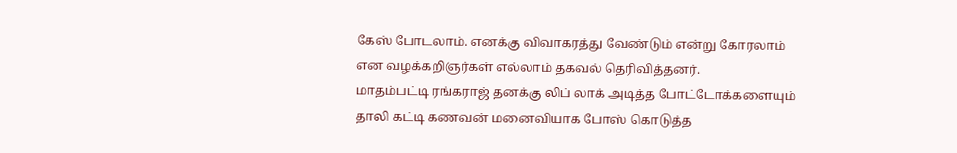கேஸ் போடலாம். எனக்கு விவாகரத்து வேண்டும் என்று கோரலாம் என வழக்கறிஞர்கள் எல்லாம் தகவல் தெரிவித்தனர்.
மாதம்பட்டி ரங்கராஜ் தனக்கு லிப் லாக் அடித்த போட்டோக்களையும் தாலி கட்டி கணவன் மனைவியாக போஸ் கொடுத்த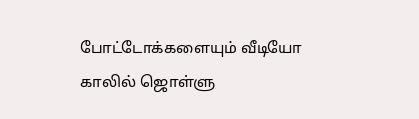போட்டோக்களையும் வீடியோ காலில் ஜொள்ளு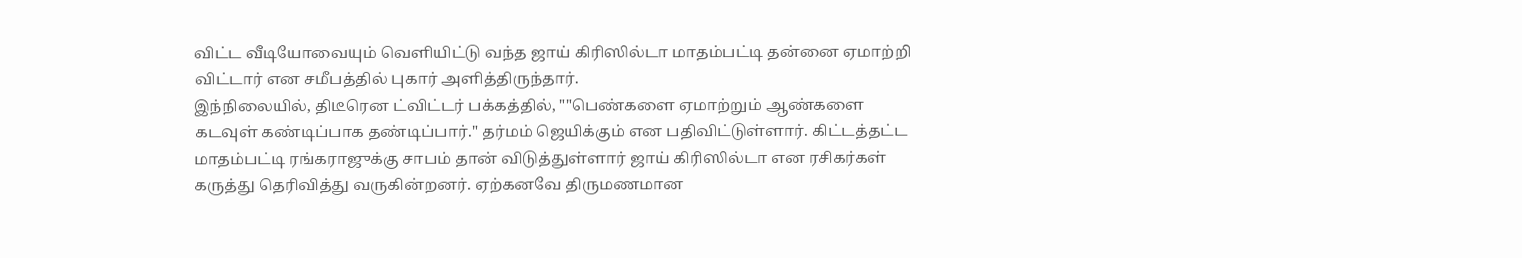விட்ட வீடியோவையும் வெளியிட்டு வந்த ஜாய் கிரிஸில்டா மாதம்பட்டி தன்னை ஏமாற்றி விட்டார் என சமீபத்தில் புகார் அளித்திருந்தார்.
இந்நிலையில், திடீரென ட்விட்டர் பக்கத்தில், ""பெண்களை ஏமாற்றும் ஆண்களை கடவுள் கண்டிப்பாக தண்டிப்பார்." தர்மம் ஜெயிக்கும் என பதிவிட்டுள்ளார். கிட்டத்தட்ட மாதம்பட்டி ரங்கராஜுக்கு சாபம் தான் விடுத்துள்ளார் ஜாய் கிரிஸில்டா என ரசிகர்கள் கருத்து தெரிவித்து வருகின்றனர். ஏற்கனவே திருமணமான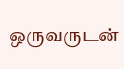ஒருவருடன்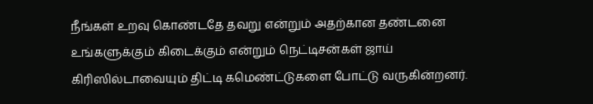நீங்கள் உறவு கொண்டதே தவறு என்றும் அதற்கான தண்டனை உங்களுக்கும் கிடைக்கும் என்றும் நெட்டிசன்கள் ஜாய் கிரிஸில்டாவையும் திட்டி கமெண்ட்டுகளை போட்டு வருகின்றனர்.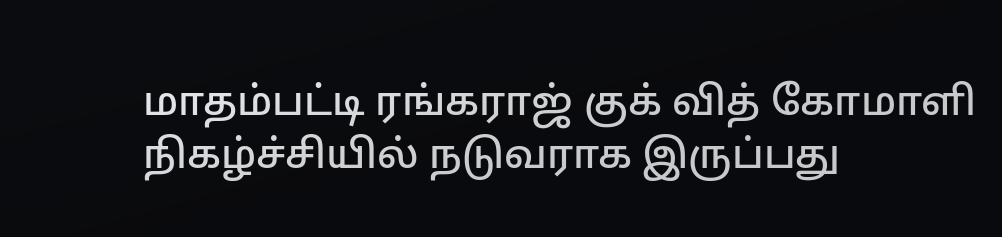மாதம்பட்டி ரங்கராஜ் குக் வித் கோமாளி நிகழ்ச்சியில் நடுவராக இருப்பது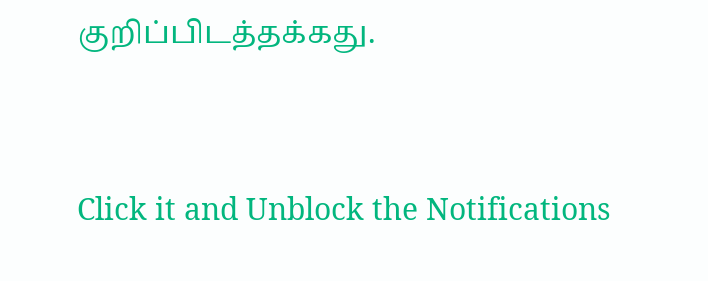குறிப்பிடத்தக்கது.


Click it and Unblock the Notifications